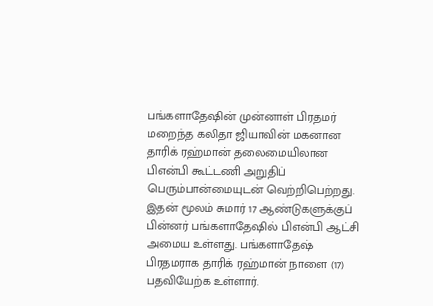பங்களாதேஷின் முன்னாள் பிரதமர் மறைந்த கலிதா ஜியாவின் மகனான தாரிக் ரஹ்மான் தலைமையிலான பிஎன்பி கூட்டணி அறுதிப் பெரும்பான்மையுடன் வெற்றிபெற்றது.
இதன் மூலம் சுமார் 17 ஆண்டுகளுக்குப் பின்னர் பங்களாதேஷில் பிஎன்பி ஆட்சி அமைய உள்ளது. பங்களாதேஷ் பிரதமராக தாரிக் ரஹ்மான் நாளை (17) பதவியேற்க உள்ளார்.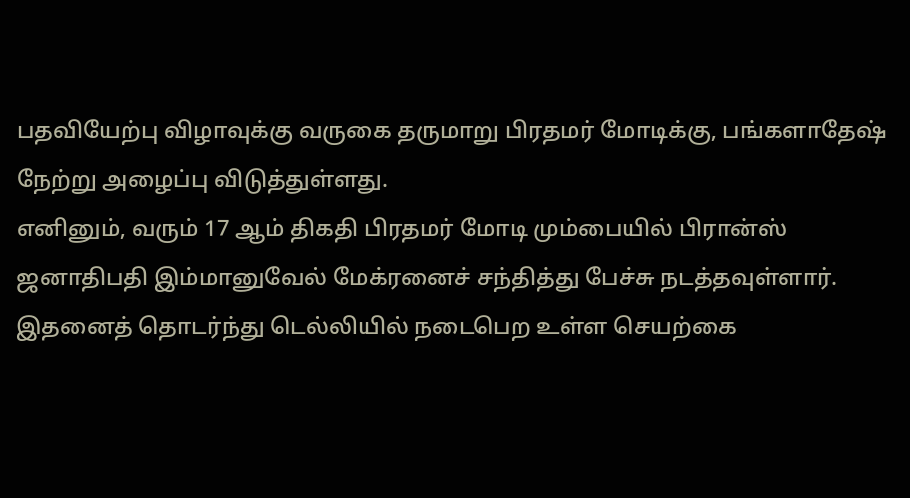பதவியேற்பு விழாவுக்கு வருகை தருமாறு பிரதமர் மோடிக்கு, பங்களாதேஷ் நேற்று அழைப்பு விடுத்துள்ளது.
எனினும், வரும் 17 ஆம் திகதி பிரதமர் மோடி மும்பையில் பிரான்ஸ் ஜனாதிபதி இம்மானுவேல் மேக்ரனைச் சந்தித்து பேச்சு நடத்தவுள்ளார்.
இதனைத் தொடர்ந்து டெல்லியில் நடைபெற உள்ள செயற்கை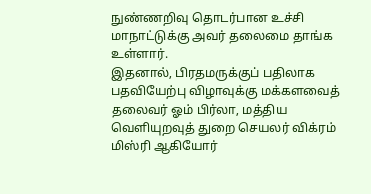நுண்ணறிவு தொடர்பான உச்சி மாநாட்டுக்கு அவர் தலைமை தாங்க உள்ளார்.
இதனால், பிரதமருக்குப் பதிலாக பதவியேற்பு விழாவுக்கு மக்களவைத் தலைவர் ஓம் பிர்லா, மத்திய வெளியுறவுத் துறை செயலர் விக்ரம் மிஸ்ரி ஆகியோர்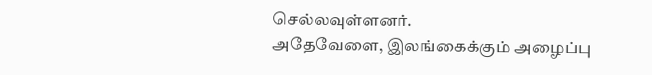செல்லவுள்ளனர்.
அதேவேளை, இலங்கைக்கும் அழைப்பு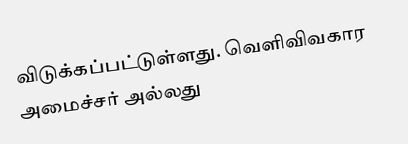விடுக்கப்பட்டுள்ளது. வெளிவிவகார அமைச்சர் அல்லது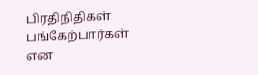பிரதிநிதிகள் பங்கேற்பார்கள் என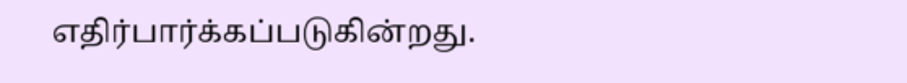எதிர்பார்க்கப்படுகின்றது.